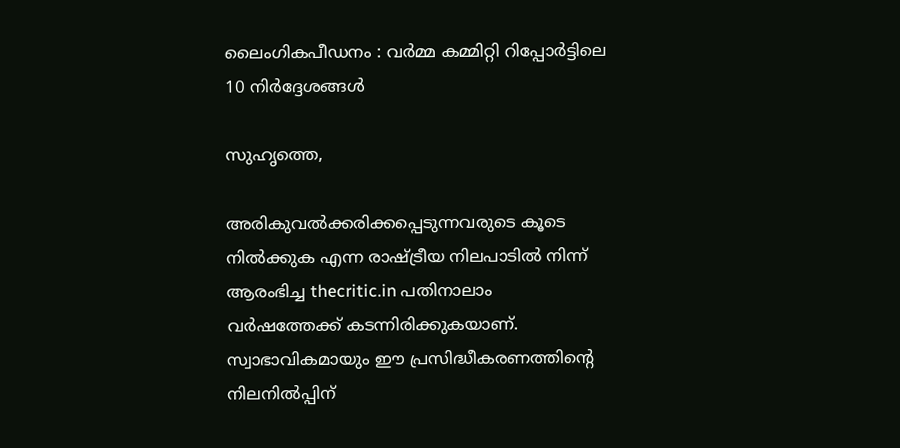ലൈംഗികപീഡനം : വര്‍മ്മ കമ്മിറ്റി റിപ്പോര്‍ട്ടിലെ 10 നിര്‍ദ്ദേശങ്ങള്‍

സുഹൃത്തെ,

അരികുവല്‍ക്കരിക്കപ്പെടുന്നവരുടെ കൂടെ നില്‍ക്കുക എന്ന രാഷ്ട്രീയ നിലപാടില്‍ നിന്ന് ആരംഭിച്ച thecritic.in പതിനാലാം വര്‍ഷത്തേക്ക് കടന്നിരിക്കുകയാണ്. സ്വാഭാവികമായും ഈ പ്രസിദ്ധീകരണത്തിന്റെ നിലനില്‍പ്പിന്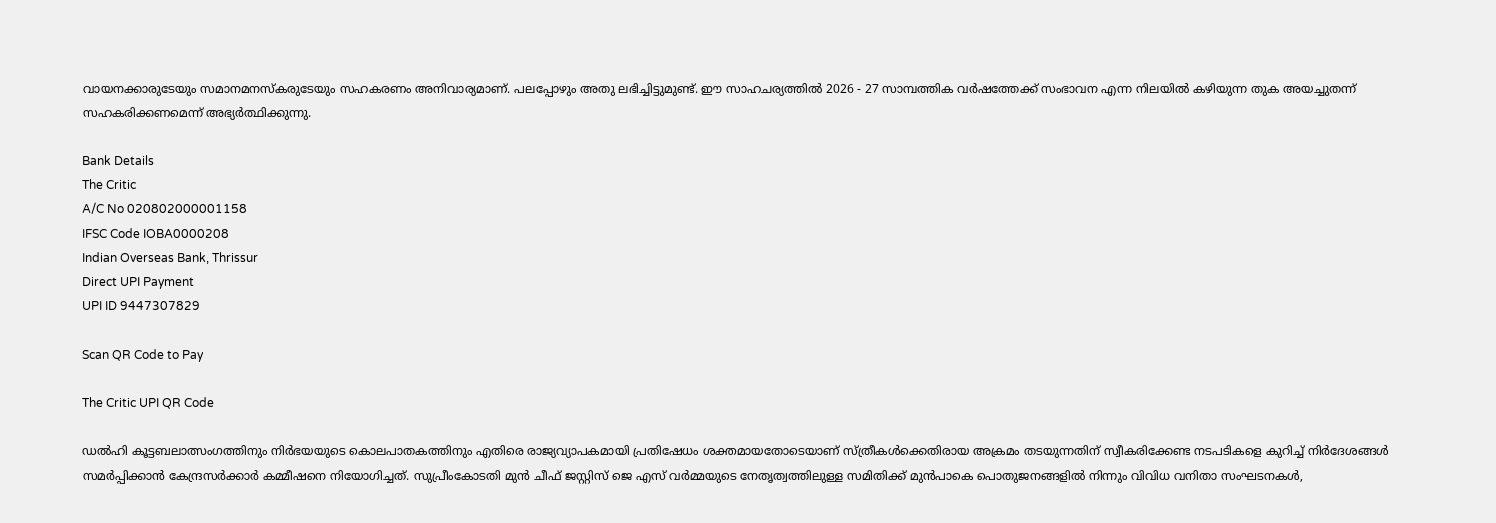വായനക്കാരുടേയും സമാനമനസ്‌കരുടേയും സഹകരണം അനിവാര്യമാണ്. പലപ്പോഴും അതു ലഭിച്ചിട്ടുമുണ്ട്. ഈ സാഹചര്യത്തില്‍ 2026 - 27 സാമ്പത്തിക വര്‍ഷത്തേക്ക് സംഭാവന എന്ന നിലയില്‍ കഴിയുന്ന തുക അയച്ചുതന്ന് സഹകരിക്കണമെന്ന് അഭ്യര്‍ത്ഥിക്കുന്നു.

Bank Details
The Critic
A/C No 020802000001158
IFSC Code IOBA0000208
Indian Overseas Bank, Thrissur
Direct UPI Payment
UPI ID 9447307829

Scan QR Code to Pay

The Critic UPI QR Code

ഡല്‍ഹി കൂട്ടബലാത്സംഗത്തിനും നിര്‍ഭയയുടെ കൊലപാതകത്തിനും എതിരെ രാജ്യവ്യാപകമായി പ്രതിഷേധം ശക്തമായതോടെയാണ് സ്ത്രീകള്‍ക്കെതിരായ അക്രമം തടയുന്നതിന് സ്വീകരിക്കേണ്ട നടപടികളെ കുറിച്ച് നിര്‍ദേശങ്ങള്‍ സമര്‍പ്പിക്കാന്‍ കേന്ദ്രസര്‍ക്കാര്‍ കമ്മീഷനെ നിയോഗിച്ചത്. സുപ്രീംകോടതി മുന്‍ ചീഫ് ജസ്റ്റിസ് ജെ എസ് വര്‍മ്മയുടെ നേതൃത്വത്തിലുള്ള സമിതിക്ക് മുന്‍പാകെ പൊതുജനങ്ങളില്‍ നിന്നും വിവിധ വനിതാ സംഘടനകള്‍,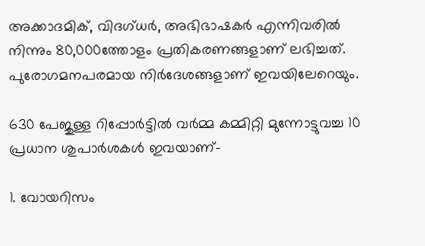അക്കാദമിക്, വിദഗ്ധര്‍, അഭിഭാഷകര്‍ എന്നിവരില്‍ നിന്നും 80,000ത്തോളം പ്രതികരണങ്ങളാണ് ലഭിച്ചത്. പുരോഗമനപരമായ നിര്‍ദേശങ്ങളാണ് ഇവയിലേറെയും.

630 പേജുള്ള റിപ്പോര്‍ട്ടില്‍ വര്‍മ്മ കമ്മിറ്റി മുന്നോട്ടുവച്ച 10 പ്രധാന ശുപാര്‍ശകള്‍ ഇവയാണ്-

1. വോയറിസം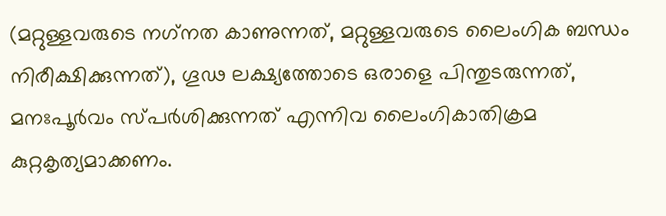(മറ്റുള്ളവരുടെ നഗ്‌നത കാണുന്നത്, മറ്റുള്ളവരുടെ ലൈംഗിക ബന്ധം നിരീക്ഷിക്കുന്നത്), ഗൂഢ ലക്ഷ്യത്തോടെ ഒരാളെ പിന്തുടരുന്നത്, മനഃപൂര്‍വം സ്പര്‍ശിക്കുന്നത് എന്നിവ ലൈംഗികാതിക്രമ കുറ്റകൃത്യമാക്കണം.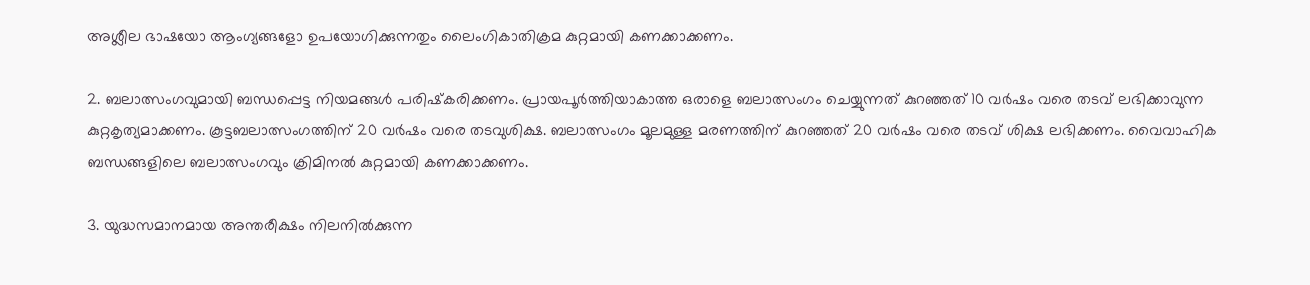അശ്ലീല ഭാഷയോ ആംഗ്യങ്ങളോ ഉപയോഗിക്കുന്നതും ലൈംഗികാതിക്രമ കുറ്റമായി കണക്കാക്കണം.

2. ബലാത്സംഗവുമായി ബന്ധപ്പെട്ട നിയമങ്ങള്‍ പരിഷ്‌കരിക്കണം. പ്രായപൂര്‍ത്തിയാകാത്ത ഒരാളെ ബലാത്സംഗം ചെയ്യുന്നത് കുറഞ്ഞത് 10 വര്‍ഷം വരെ തടവ് ലഭിക്കാവുന്ന കുറ്റകൃത്യമാക്കണം. കൂട്ടബലാത്സംഗത്തിന് 20 വര്‍ഷം വരെ തടവുശിക്ഷ. ബലാത്സംഗം മൂലമുള്ള മരണത്തിന് കുറഞ്ഞത് 20 വര്‍ഷം വരെ തടവ് ശിക്ഷ ലഭിക്കണം. വൈവാഹിക ബന്ധങ്ങളിലെ ബലാത്സംഗവും ക്രിമിനല്‍ കുറ്റമായി കണക്കാക്കണം.

3. യുദ്ധസമാനമായ അന്തരീക്ഷം നിലനില്‍ക്കുന്ന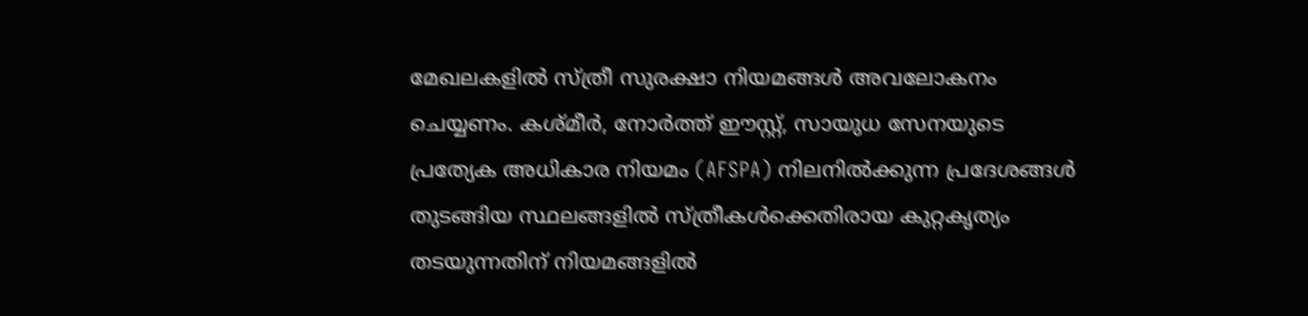മേഖലകളില്‍ സ്ത്രീ സുരക്ഷാ നിയമങ്ങള്‍ അവലോകനം ചെയ്യണം. കശ്മീര്‍, നോര്‍ത്ത് ഈസ്റ്റ്, സായുധ സേനയുടെ പ്രത്യേക അധികാര നിയമം (AFSPA) നിലനില്‍ക്കുന്ന പ്രദേശങ്ങള്‍ തുടങ്ങിയ സ്ഥലങ്ങളില്‍ സ്ത്രീകള്‍ക്കെതിരായ കുറ്റകൃത്യം തടയുന്നതിന് നിയമങ്ങളില്‍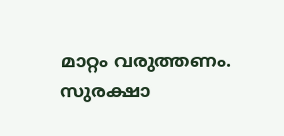മാറ്റം വരുത്തണം. സുരക്ഷാ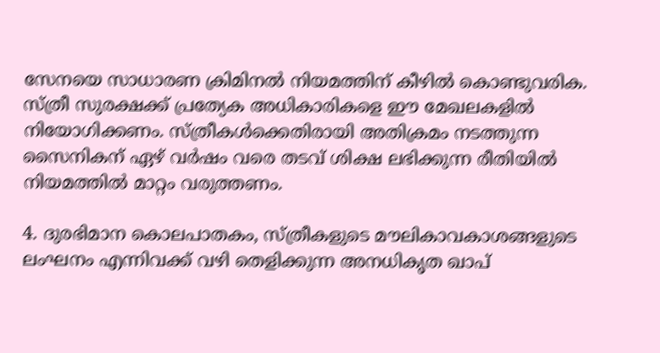സേനയെ സാധാരണ ക്രിമിനല്‍ നിയമത്തിന് കീഴില്‍ കൊണ്ടുവരിക. സ്ത്രീ സുരക്ഷക്ക് പ്രത്യേക അധികാരികളെ ഈ മേഖലകളില്‍ നിയോഗിക്കണം. സ്ത്രീകള്‍ക്കെതിരായി അതിക്രമം നടത്തുന്ന സൈനികന് ഏഴ് വര്‍ഷം വരെ തടവ് ശിക്ഷ ലഭിക്കുന്ന രീതിയില്‍ നിയമത്തില്‍ മാറ്റം വരുത്തണം.

4. ദുരഭിമാന കൊലപാതകം, സ്ത്രീകളുടെ മൗലികാവകാശങ്ങളുടെ ലംഘനം എന്നിവക്ക് വഴി തെളിക്കുന്ന അനധികൃത ഖാപ്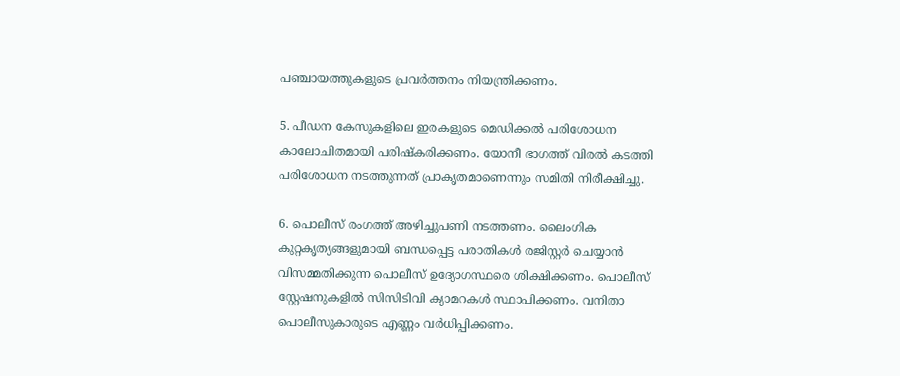പഞ്ചായത്തുകളുടെ പ്രവര്‍ത്തനം നിയന്ത്രിക്കണം.

5. പീഡന കേസുകളിലെ ഇരകളുടെ മെഡിക്കല്‍ പരിശോധന കാലോചിതമായി പരിഷ്‌കരിക്കണം. യോനീ ഭാഗത്ത് വിരല്‍ കടത്തി പരിശോധന നടത്തുന്നത് പ്രാകൃതമാണെന്നും സമിതി നിരീക്ഷിച്ചു.

6. പൊലീസ് രംഗത്ത് അഴിച്ചുപണി നടത്തണം. ലൈംഗിക കുറ്റകൃത്യങ്ങളുമായി ബന്ധപ്പെട്ട പരാതികള്‍ രജിസ്റ്റര്‍ ചെയ്യാന്‍ വിസമ്മതിക്കുന്ന പൊലീസ് ഉദ്യോഗസ്ഥരെ ശിക്ഷിക്കണം. പൊലീസ് സ്റ്റേഷനുകളില്‍ സിസിടിവി ക്യാമറകള്‍ സ്ഥാപിക്കണം. വനിതാ പൊലീസുകാരുടെ എണ്ണം വര്‍ധിപ്പിക്കണം.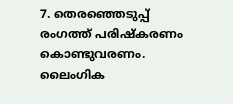7. തെരഞ്ഞെടുപ്പ് രംഗത്ത് പരിഷ്‌കരണം കൊണ്ടുവരണം. ലൈംഗിക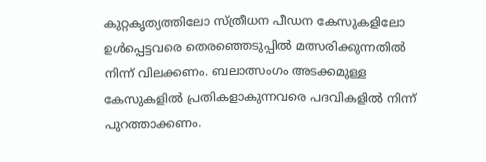കുറ്റകൃത്യത്തിലോ സ്ത്രീധന പീഡന കേസുകളിലോ ഉള്‍പ്പെട്ടവരെ തെരഞ്ഞെടുപ്പില്‍ മത്സരിക്കുന്നതില്‍ നിന്ന് വിലക്കണം. ബലാത്സംഗം അടക്കമുള്ള കേസുകളില്‍ പ്രതികളാകുന്നവരെ പദവികളില്‍ നിന്ന് പുറത്താക്കണം.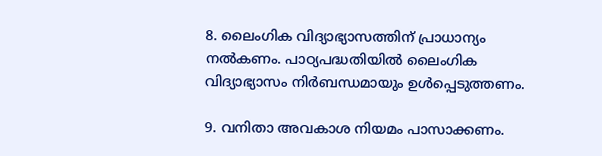8. ലൈംഗിക വിദ്യാഭ്യാസത്തിന് പ്രാധാന്യം നല്‍കണം. പാഠ്യപദ്ധതിയില്‍ ലൈംഗിക വിദ്യാഭ്യാസം നിര്‍ബന്ധമായും ഉള്‍പ്പെടുത്തണം.

9. വനിതാ അവകാശ നിയമം പാസാക്കണം.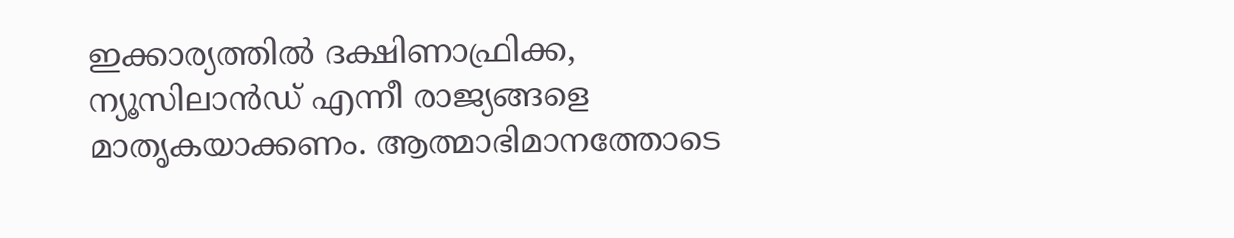ഇക്കാര്യത്തില്‍ ദക്ഷിണാഫ്രിക്ക, ന്യൂസിലാന്‍ഡ് എന്നീ രാജ്യങ്ങളെ മാതൃകയാക്കണം. ആത്മാഭിമാനത്തോടെ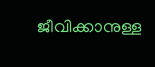ജീവിക്കാനുള്ള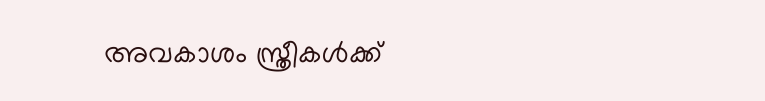അവകാശം സ്ത്രീകള്‍ക്ക്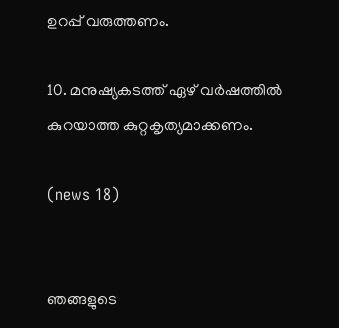ഉറപ്പ് വരുത്തണം.

10. മനുഷ്യകടത്ത് ഏഴ് വര്‍ഷത്തില്‍ കുറയാത്ത കുറ്റകൃത്യമാക്കണം.

(news 18)


ഞങ്ങളുടെ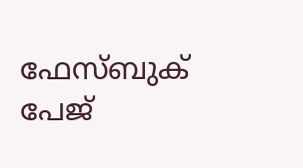ഫേസ്ബുക് പേജ്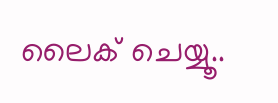ലൈക് ചെയ്യൂ..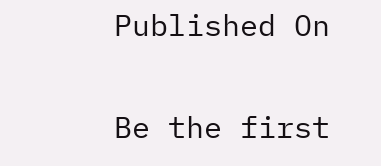Published On

Be the first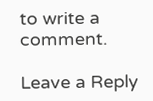to write a comment.

Leave a Reply